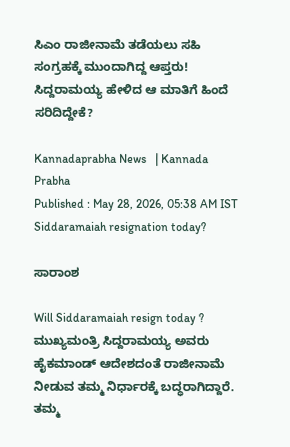ಸಿಎಂ ರಾಜೀನಾಮೆ ತಡೆಯಲು ಸಹಿ ಸಂಗ್ರಹಕ್ಕೆ ಮುಂದಾಗಿದ್ದ ಆಪ್ತರು! ಸಿದ್ದರಾಮಯ್ಯ ಹೇಳಿದ ಆ ಮಾತಿಗೆ ಹಿಂದೆ ಸರಿದಿದ್ದೇಕೆ?

Kannadaprabha News   | Kannada Prabha
Published : May 28, 2026, 05:38 AM IST
Siddaramaiah resignation today?

ಸಾರಾಂಶ

Will Siddaramaiah resign today ? ಮುಖ್ಯಮಂತ್ರಿ ಸಿದ್ದರಾಮಯ್ಯ ಅವರು ಹೈಕಮಾಂಡ್ ಆದೇಶದಂತೆ ರಾಜೀನಾಮೆ ನೀಡುವ ತಮ್ಮ ನಿರ್ಧಾರಕ್ಕೆ ಬದ್ಧರಾಗಿದ್ದಾರೆ. ತಮ್ಮ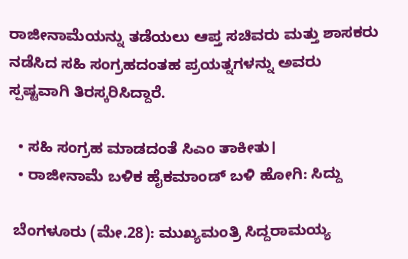ರಾಜೀನಾಮೆಯನ್ನು ತಡೆಯಲು ಆಪ್ತ ಸಚಿವರು ಮತ್ತು ಶಾಸಕರು ನಡೆಸಿದ ಸಹಿ ಸಂಗ್ರಹದಂತಹ ಪ್ರಯತ್ನಗಳನ್ನು ಅವರು ಸ್ಪಷ್ಟವಾಗಿ ತಿರಸ್ಕರಿಸಿದ್ದಾರೆ.

  • ಸಹಿ ಸಂಗ್ರಹ ಮಾಡದಂತೆ ಸಿಎಂ ತಾಕೀತು।
  • ರಾಜೀನಾಮೆ ಬಳಿಕ ಹೈಕಮಾಂಡ್‌ ಬಳಿ ಹೋಗಿ: ಸಿದ್ದು

 ಬೆಂಗಳೂರು (ಮೇ.28): ಮುಖ್ಯಮಂತ್ರಿ ಸಿದ್ದರಾಮಯ್ಯ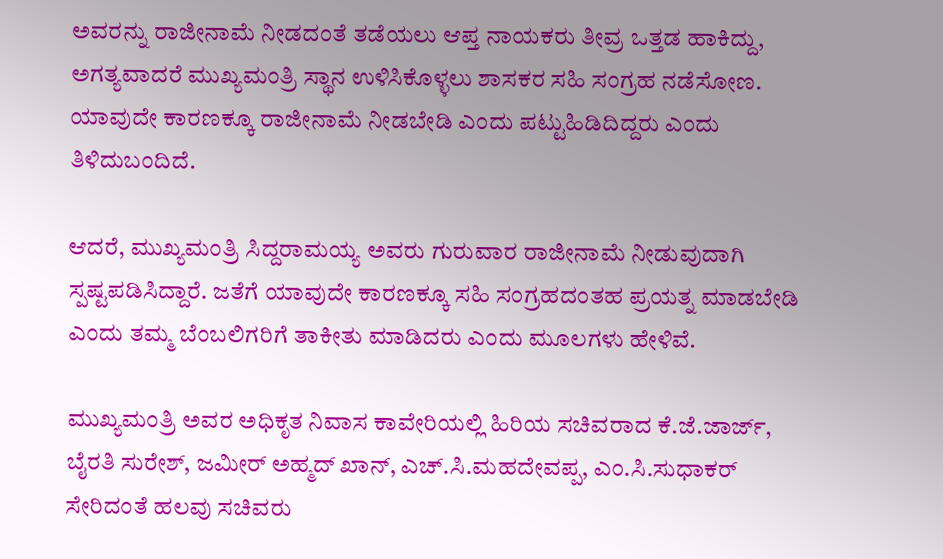ಅವರನ್ನು ರಾಜೀನಾಮೆ ನೀಡದಂತೆ ತಡೆಯಲು ಆಪ್ತ ನಾಯಕರು ತೀವ್ರ ಒತ್ತಡ ಹಾಕಿದ್ದು, ಅಗತ್ಯವಾದರೆ ಮುಖ್ಯಮಂತ್ರಿ ಸ್ಥಾನ ಉಳಿಸಿಕೊಳ್ಳಲು ಶಾಸಕರ ಸಹಿ ಸಂಗ್ರಹ ನಡೆಸೋಣ. ಯಾವುದೇ ಕಾರಣಕ್ಕೂ ರಾಜೀನಾಮೆ ನೀಡಬೇಡಿ ಎಂದು ಪಟ್ಟುಹಿಡಿದಿದ್ದರು ಎಂದು ತಿಳಿದುಬಂದಿದೆ.

ಆದರೆ, ಮುಖ್ಯಮಂತ್ರಿ ಸಿದ್ದರಾಮಯ್ಯ ಅವರು ಗುರುವಾರ ರಾಜೀನಾಮೆ ನೀಡುವುದಾಗಿ ಸ್ಪಷ್ಟಪಡಿಸಿದ್ದಾರೆ. ಜತೆಗೆ ಯಾವುದೇ ಕಾರಣಕ್ಕೂ ಸಹಿ ಸಂಗ್ರಹದಂತಹ ಪ್ರಯತ್ನ ಮಾಡಬೇಡಿ ಎಂದು ತಮ್ಮ ಬೆಂಬಲಿಗರಿಗೆ ತಾಕೀತು ಮಾಡಿದರು ಎಂದು ಮೂಲಗಳು ಹೇಳಿವೆ.

ಮುಖ್ಯಮಂತ್ರಿ ಅವರ ಅಧಿಕೃತ ನಿವಾಸ ಕಾವೇರಿಯಲ್ಲಿ ಹಿರಿಯ ಸಚಿವರಾದ ಕೆ.ಜೆ.ಜಾರ್ಜ್, ಬೈರತಿ ಸುರೇಶ್, ಜಮೀರ್‌ ಅಹ್ಮದ್‌ ಖಾನ್‌, ಎಚ್.ಸಿ.ಮಹದೇವಪ್ಪ, ಎಂ.ಸಿ.ಸುಧಾಕರ್‌ ಸೇರಿದಂತೆ ಹಲವು ಸಚಿವರು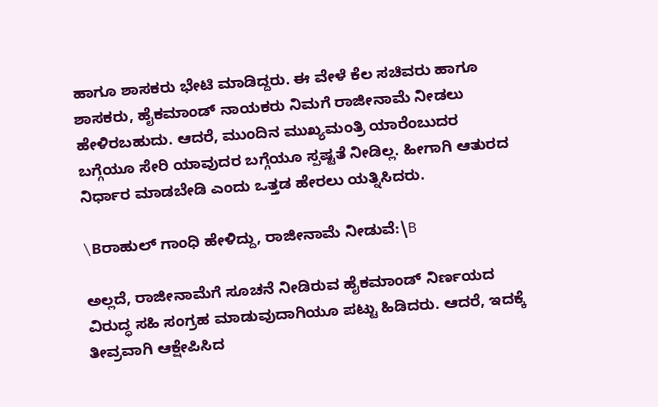ಹಾಗೂ ಶಾಸಕರು ಭೇಟಿ ಮಾಡಿದ್ದರು. ಈ ವೇಳೆ ಕೆಲ ಸಚಿವರು ಹಾಗೂ ಶಾಸಕರು, ಹೈಕಮಾಂಡ್ ನಾಯಕರು ನಿಮಗೆ ರಾಜೀನಾಮೆ ನೀಡಲು ಹೇಳಿರಬಹುದು. ಆದರೆ, ಮುಂದಿನ ಮುಖ್ಯಮಂತ್ರಿ ಯಾರೆಂಬುದರ ಬಗ್ಗೆಯೂ ಸೇರಿ ಯಾವುದರ ಬಗ್ಗೆಯೂ ಸ್ಪಷ್ಟತೆ ನೀಡಿಲ್ಲ. ಹೀಗಾಗಿ ಆತುರದ ನಿರ್ಧಾರ ಮಾಡಬೇಡಿ ಎಂದು ಒತ್ತಡ ಹೇರಲು ಯತ್ನಿಸಿದರು.

\Bರಾಹುಲ್ ಗಾಂಧಿ ಹೇಳಿದ್ದು, ರಾಜೀನಾಮೆ ನೀಡುವೆ:\B

ಅಲ್ಲದೆ, ರಾಜೀನಾಮೆಗೆ ಸೂಚನೆ ನೀಡಿರುವ ಹೈಕಮಾಂಡ್‌ ನಿರ್ಣಯದ ವಿರುದ್ಧ ಸಹಿ ಸಂಗ್ರಹ ಮಾಡುವುದಾಗಿಯೂ ಪಟ್ಟು ಹಿಡಿದರು. ಆದರೆ, ಇದಕ್ಕೆ ತೀವ್ರವಾಗಿ ಆಕ್ಷೇಪಿಸಿದ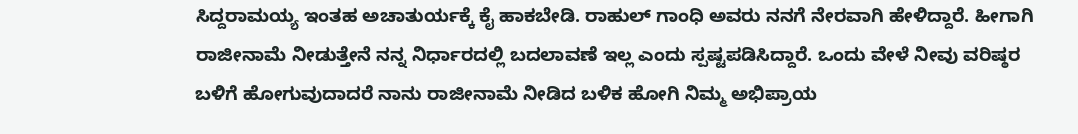ಸಿದ್ದರಾಮಯ್ಯ ಇಂತಹ ಅಚಾತುರ್ಯಕ್ಕೆ ಕೈ ಹಾಕಬೇಡಿ. ರಾಹುಲ್‌ ಗಾಂಧಿ ಅವರು ನನಗೆ ನೇರವಾಗಿ ಹೇಳಿದ್ದಾರೆ. ಹೀಗಾಗಿ ರಾಜೀನಾಮೆ ನೀಡುತ್ತೇನೆ ನನ್ನ ನಿರ್ಧಾರದಲ್ಲಿ ಬದಲಾವಣೆ ಇಲ್ಲ ಎಂದು ಸ್ಪಷ್ಟಪಡಿಸಿದ್ದಾರೆ. ಒಂದು ವೇಳೆ ನೀವು ವರಿಷ್ಠರ ಬಳಿಗೆ ಹೋಗುವುದಾದರೆ ನಾನು ರಾಜೀನಾಮೆ ನೀಡಿದ ಬಳಿಕ ಹೋಗಿ ನಿಮ್ಮ ಅಭಿಪ್ರಾಯ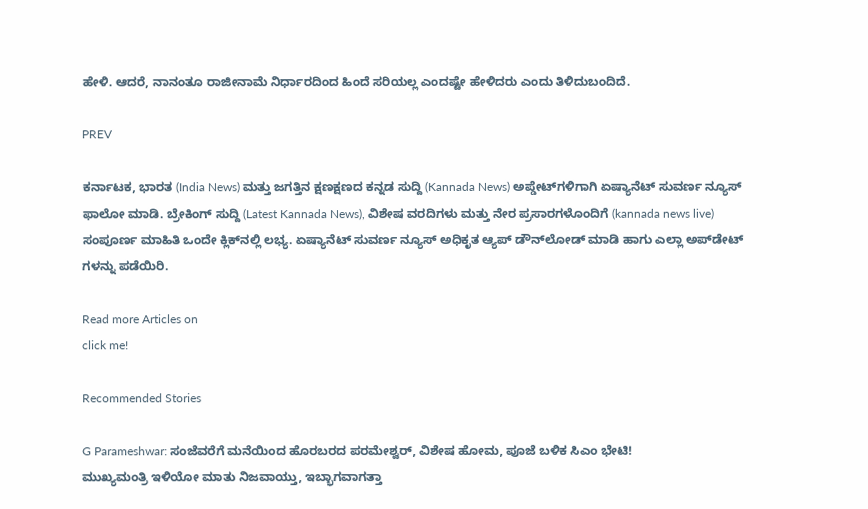ಹೇಳಿ. ಆದರೆ, ನಾನಂತೂ ರಾಜೀನಾಮೆ ನಿರ್ಧಾರದಿಂದ ಹಿಂದೆ ಸರಿಯಲ್ಲ ಎಂದಷ್ಟೇ ಹೇಳಿದರು ಎಂದು ತಿಳಿದುಬಂದಿದೆ.

PREV

ಕರ್ನಾಟಕ, ಭಾರತ (India News) ಮತ್ತು ಜಗತ್ತಿನ ಕ್ಷಣಕ್ಷಣದ ಕನ್ನಡ ಸುದ್ದಿ (Kannada News) ಅಪ್ಡೇಟ್‌ಗಳಿಗಾಗಿ ಏಷ್ಯಾನೆಟ್ ಸುವರ್ಣ ನ್ಯೂಸ್‌ ಫಾಲೋ ಮಾಡಿ. ಬ್ರೇಕಿಂಗ್ ಸುದ್ದಿ (Latest Kannada News), ವಿಶೇಷ ವರದಿಗಳು ಮತ್ತು ನೇರ ಪ್ರಸಾರಗಳೊಂದಿಗೆ (kannada news live) ಸಂಪೂರ್ಣ ಮಾಹಿತಿ ಒಂದೇ ಕ್ಲಿಕ್‌ನಲ್ಲಿ ಲಭ್ಯ. ಏಷ್ಯಾನೆಟ್ ಸುವರ್ಣ ನ್ಯೂಸ್ ಅಧಿಕೃತ ಆ್ಯಪ್ ಡೌನ್‌ಲೋಡ್ ಮಾಡಿ ಹಾಗು ಎಲ್ಲಾ ಅಪ್‌ಡೇಟ್ ಗಳನ್ನು ಪಡೆಯಿರಿ.

Read more Articles on
click me!

Recommended Stories

G Parameshwar: ಸಂಜೆವರೆಗೆ ಮನೆಯಿಂದ ಹೊರಬರದ ಪರಮೇಶ್ವರ್, ವಿಶೇಷ ಹೋಮ, ಪೂಜೆ ಬಳಿಕ ಸಿಎಂ ಭೇಟಿ!
ಮುಖ್ಯಮಂತ್ರಿ ಇಳಿಯೋ ಮಾತು ನಿಜವಾಯ್ತು, ಇಬ್ಭಾಗವಾಗತ್ತಾ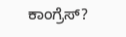ಕಾಂಗ್ರೆಸ್?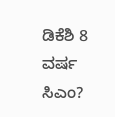ಡಿಕೆಶಿ 8 ವರ್ಷ ಸಿಎಂ?